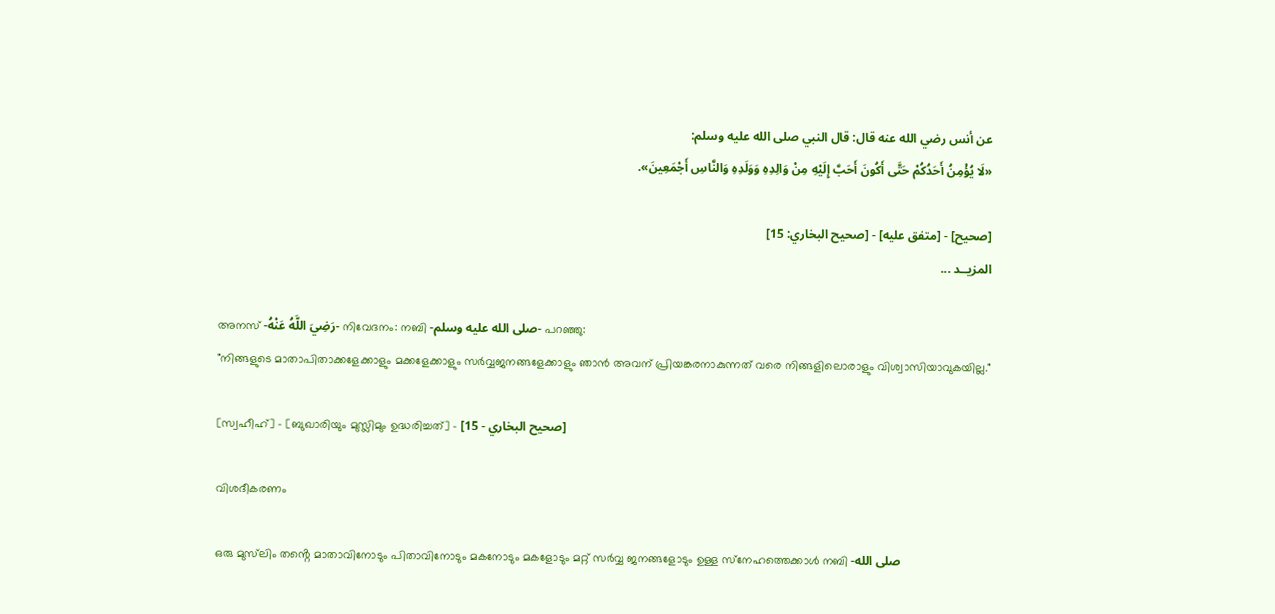عن أنس رضي الله عنه قال: قال النبي صلى الله عليه وسلم:
«لَا يُؤْمِنُ أَحَدُكُمْ حَتَّى أَكُونَ أَحَبَّ إِلَيْهِ مِنْ وَالِدِهِ وَوَلَدِهِ وَالنَّاسِ أَجْمَعِينَ».

[صحيح] - [متفق عليه] - [صحيح البخاري: 15]
المزيــد ...

അനസ് -رَضِيَ اللَّهُ عَنْهُ- നിവേദനം: നബി -صلى الله عليه وسلم- പറഞ്ഞു:
"നിങ്ങളുടെ മാതാപിതാക്കളേക്കാളും മക്കളേക്കാളും സർവ്വജനങ്ങളേക്കാളും ഞാൻ അവന് പ്രിയങ്കരനാകുന്നത് വരെ നിങ്ങളിലൊരാളും വിശ്വാസിയാവുകയില്ല."

[സ്വഹീഹ്] - [ബുഖാരിയും മുസ്ലിമും ഉദ്ധരിച്ചത്] - [صحيح البخاري - 15]

വിശദീകരണം

ഒരു മുസ്‌ലിം തൻ്റെ മാതാവിനോടും പിതാവിനോടും മകനോടും മകളോടും മറ്റ് സർവ്വ ജനങ്ങളോടും ഉള്ള സ്‌നേഹത്തെക്കാൾ നബി -صلى الله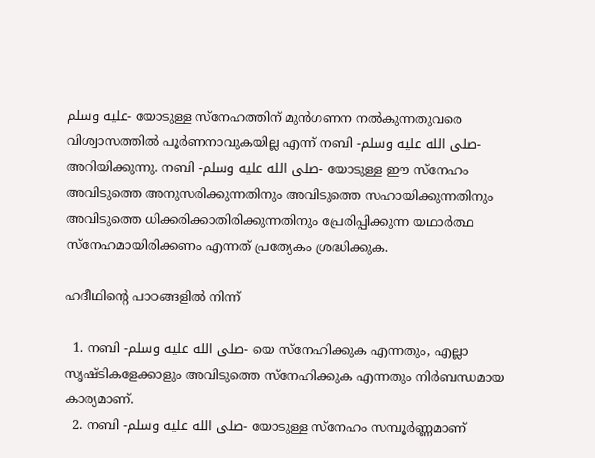عليه وسلم- യോടുള്ള സ്‌നേഹത്തിന് മുൻഗണന നൽകുന്നതുവരെ വിശ്വാസത്തിൽ പൂർണനാവുകയില്ല എന്ന് നബി -صلى الله عليه وسلم- അറിയിക്കുന്നു. നബി -صلى الله عليه وسلم- യോടുള്ള ഈ സ്നേഹം അവിടുത്തെ അനുസരിക്കുന്നതിനും അവിടുത്തെ സഹായിക്കുന്നതിനും അവിടുത്തെ ധിക്കരിക്കാതിരിക്കുന്നതിനും പ്രേരിപ്പിക്കുന്ന യഥാർത്ഥ സ്നേഹമായിരിക്കണം എന്നത് പ്രത്യേകം ശ്രദ്ധിക്കുക.

ഹദീഥിൻ്റെ പാഠങ്ങളിൽ നിന്ന്

  1. നബി -صلى الله عليه وسلم- യെ സ്നേഹിക്കുക എന്നതും, എല്ലാ സൃഷ്ടികളേക്കാളും അവിടുത്തെ സ്നേഹിക്കുക എന്നതും നിർബന്ധമായ കാര്യമാണ്.
  2. നബി -صلى الله عليه وسلم- യോടുള്ള സ്നേഹം സമ്പൂർണ്ണമാണ്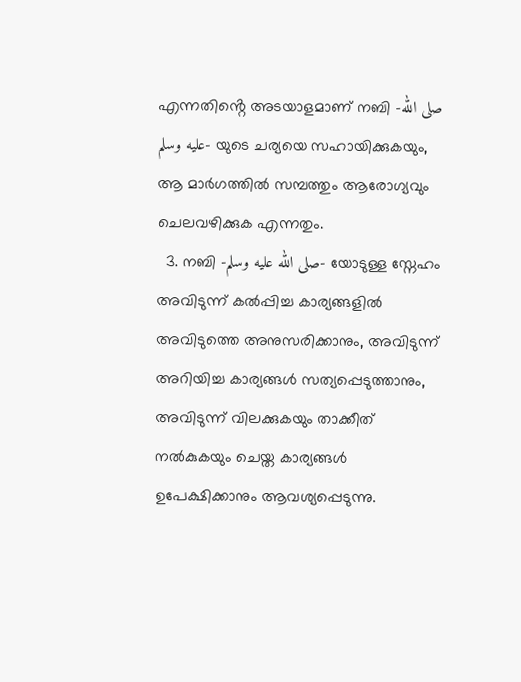എന്നതിൻ്റെ അടയാളമാണ് നബി -صلى الله عليه وسلم- യുടെ ചര്യയെ സഹായിക്കുകയും, ആ മാർഗത്തിൽ സമ്പത്തും ആരോഗ്യവും ചെലവഴിക്കുക എന്നതും.
  3. നബി -صلى الله عليه وسلم- യോടുള്ള സ്നേഹം അവിടുന്ന് കൽപ്പിച്ച കാര്യങ്ങളിൽ അവിടുത്തെ അനുസരിക്കാനും, അവിടുന്ന് അറിയിച്ച കാര്യങ്ങൾ സത്യപ്പെടുത്താനും, അവിടുന്ന് വിലക്കുകയും താക്കീത് നൽകുകയും ചെയ്ത കാര്യങ്ങൾ ഉപേക്ഷിക്കാനും ആവശ്യപ്പെടുന്നു.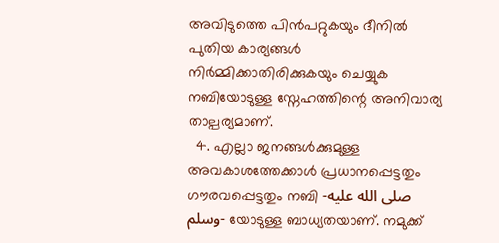അവിടുത്തെ പിൻപറ്റുകയും ദീനിൽ പുതിയ കാര്യങ്ങൾ നിർമ്മിക്കാതിരിക്കുകയും ചെയ്യുക നബിയോടുള്ള സ്നേഹത്തിന്റെ അനിവാര്യ താല്പര്യമാണ്.
  4. എല്ലാ ജനങ്ങൾക്കുമുള്ള അവകാശത്തേക്കാൾ പ്രധാനപ്പെട്ടതും ഗൗരവപ്പെട്ടതും നബി -صلى الله عليه وسلم- യോടുള്ള ബാധ്യതയാണ്. നമുക്ക്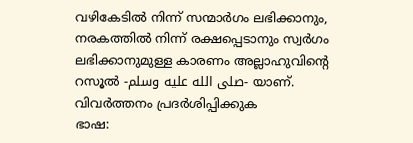വഴികേടിൽ നിന്ന് സന്മാർഗം ലഭിക്കാനും, നരകത്തിൽ നിന്ന് രക്ഷപ്പെടാനും സ്വർഗം ലഭിക്കാനുമുള്ള കാരണം അല്ലാഹുവിൻ്റെ റസൂൽ -صلى الله عليه وسلم- യാണ്.
വിവർത്തനം പ്രദർശിപ്പിക്കുക
ഭാഷ: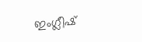ഇംഗ്ലീഷ്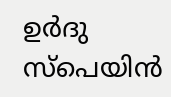ഉർദു സ്‌പെയിൻ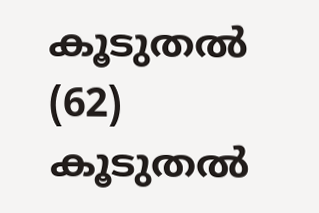കൂടുതൽ (62)
കൂടുതൽ